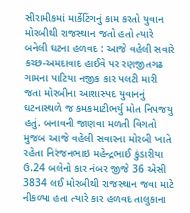સીરામીકમાં માર્કેટિંગનું કામ કરતો યુવાન મોરબીથી રાજસ્થાન જતો હતો ત્યારે બનેલી ઘટના હળવદ : આજે વહેલી સવારે કચ્છ-અમદાવાદ હાઈવે પર રણજીતગઢ ગામના પાટિયા નજીક કાર પલટી મારી જતા મોરબીના આશાસ્પદ યુવાનનું ઘટનાસ્થળે જ કમકમાટીભર્યુ મોત નિપજયુ હતું. બનાવની જાણવા મળતી વિગતો મુજબ આજે વહેલી સવારના મોરબી ખાતે રહેતા નિરંજનભાઇ મહેન્દ્રભાઈ કુંડારીયા ઉ.24 બલેનો કાર નંબર જીજે 36 એસી 3834 લઈ મોરબીથી રાજસ્થાન જવા માટે નીકળ્યા હતા ત્યારે કાર હળવદ તાલુકાના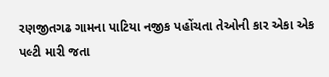રણજીતગઢ ગામના પાટિયા નજીક પહોંચતા તેઓની કાર એકા એક પલ્ટી મારી જતા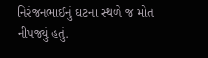નિરંજનભાઈનું ઘટના સ્થળે જ મોત નીપજ્યું હતું.